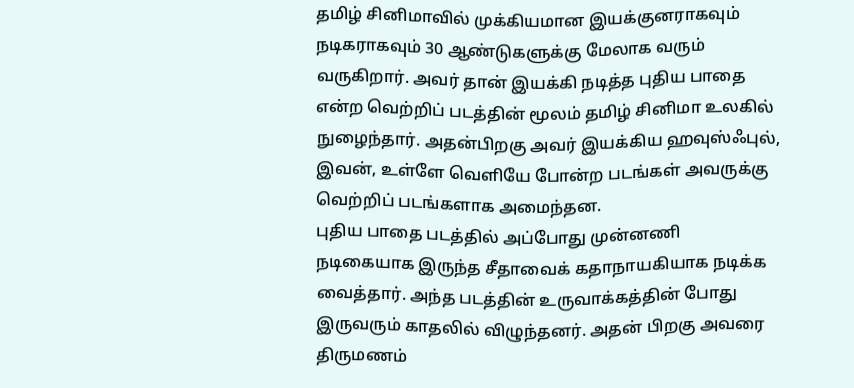தமிழ் சினிமாவில் முக்கியமான இயக்குனராகவும் நடிகராகவும் 30 ஆண்டுகளுக்கு மேலாக வரும் வருகிறார். அவர் தான் இயக்கி நடித்த புதிய பாதை என்ற வெற்றிப் படத்தின் மூலம் தமிழ் சினிமா உலகில் நுழைந்தார். அதன்பிறகு அவர் இயக்கிய ஹவுஸ்ஃபுல், இவன், உள்ளே வெளியே போன்ற படங்கள் அவருக்கு வெற்றிப் படங்களாக அமைந்தன.
புதிய பாதை படத்தில் அப்போது முன்னணி நடிகையாக இருந்த சீதாவைக் கதாநாயகியாக நடிக்க வைத்தார். அந்த படத்தின் உருவாக்கத்தின் போது இருவரும் காதலில் விழுந்தனர். அதன் பிறகு அவரை திருமணம்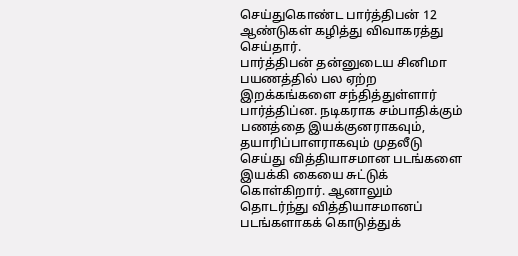செய்துகொண்ட பார்த்திபன் 12 ஆண்டுகள் கழித்து விவாகரத்து செய்தார்.
பார்த்திபன் தன்னுடைய சினிமா பயணத்தில் பல ஏற்ற இறக்கங்களை சந்தித்துள்ளார் பார்த்திப்ன. நடிகராக சம்பாதிக்கும் பணத்தை இயக்குனராகவும், தயாரிப்பாளராகவும் முதலீடு செய்து வித்தியாசமான படங்களை இயக்கி கையை சுட்டுக் கொள்கிறார். ஆனாலும் தொடர்ந்து வித்தியாசமானப் படங்களாகக் கொடுத்துக்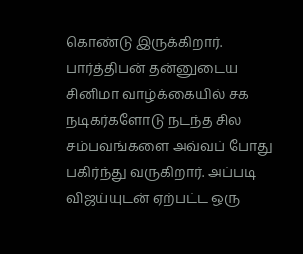கொண்டு இருக்கிறார்.
பார்த்திபன் தன்னுடைய சினிமா வாழ்க்கையில் சக நடிகர்களோடு நடந்த சில சம்பவங்களை அவ்வப் போது பகிர்ந்து வருகிறார். அப்படி விஜய்யுடன் ஏற்பட்ட ஒரு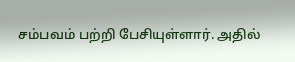சம்பவம் பற்றி பேசியுள்ளார். அதில்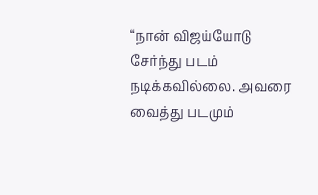“நான் விஜய்யோடு சேர்ந்து படம் நடிக்கவில்லை. அவரை வைத்து படமும்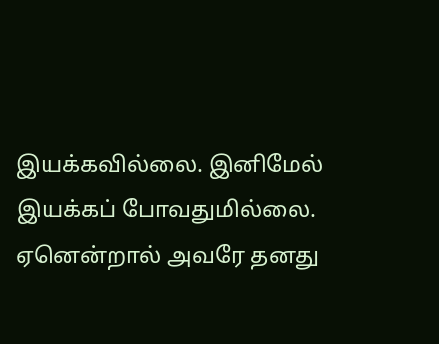இயக்கவில்லை. இனிமேல் இயக்கப் போவதுமில்லை. ஏனென்றால் அவரே தனது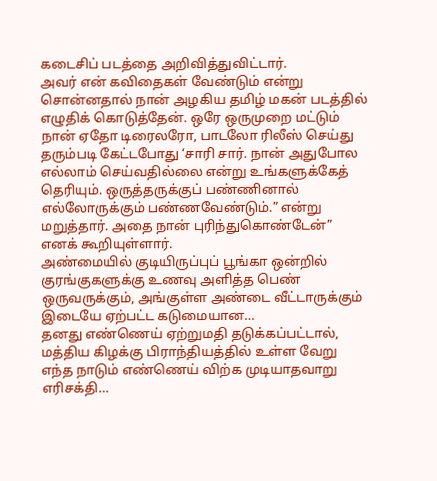கடைசிப் படத்தை அறிவித்துவிட்டார்.
அவர் என் கவிதைகள் வேண்டும் என்று சொன்னதால் நான் அழகிய தமிழ் மகன் படத்தில் எழுதிக் கொடுத்தேன். ஒரே ஒருமுறை மட்டும் நான் ஏதோ டிரைலரோ, பாடலோ ரிலீஸ் செய்து தரும்படி கேட்டபோது ‘சாரி சார். நான் அதுபோல எல்லாம் செய்வதில்லை என்று உங்களுக்கேத் தெரியும். ஒருத்தருக்குப் பண்ணினால் எல்லோருக்கும் பண்ணவேண்டும்.” என்று மறுத்தார். அதை நான் புரிந்துகொண்டேன்” எனக் கூறியுள்ளார்.
அண்மையில் குடியிருப்புப் பூங்கா ஒன்றில் குரங்குகளுக்கு உணவு அளித்த பெண் ஒருவருக்கும், அங்குள்ள அண்டை வீட்டாருக்கும் இடையே ஏற்பட்ட கடுமையான…
தனது எண்ணெய் ஏற்றுமதி தடுக்கப்பட்டால், மத்திய கிழக்கு பிராந்தியத்தில் உள்ள வேறு எந்த நாடும் எண்ணெய் விற்க முடியாதவாறு எரிசக்தி…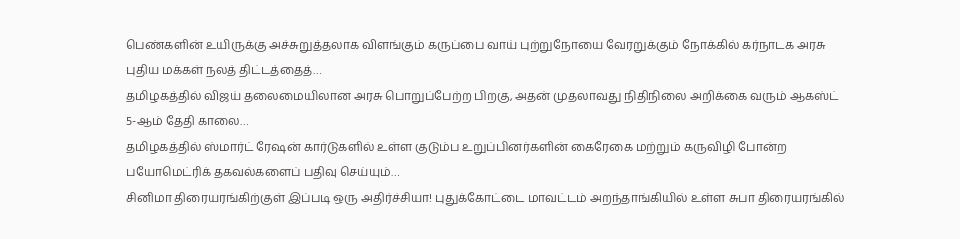பெண்களின் உயிருக்கு அச்சுறுத்தலாக விளங்கும் கருப்பை வாய் புற்றுநோயை வேரறுக்கும் நோக்கில் கர்நாடக அரசு புதிய மக்கள் நலத் திட்டத்தைத்…
தமிழகத்தில் விஜய் தலைமையிலான அரசு பொறுப்பேற்ற பிறகு, அதன் முதலாவது நிதிநிலை அறிக்கை வரும் ஆகஸ்ட் 5-ஆம் தேதி காலை…
தமிழகத்தில் ஸ்மார்ட் ரேஷன் கார்டுகளில் உள்ள குடும்ப உறுப்பினர்களின் கைரேகை மற்றும் கருவிழி போன்ற பயோமெட்ரிக் தகவல்களைப் பதிவு செய்யும்…
சினிமா திரையரங்கிற்குள் இப்படி ஒரு அதிர்ச்சியா! புதுக்கோட்டை மாவட்டம் அறந்தாங்கியில் உள்ள சுபா திரையரங்கில்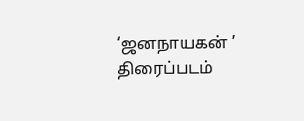‘ஜனநாயகன் ’ திரைப்படம்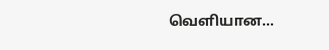வெளியான…